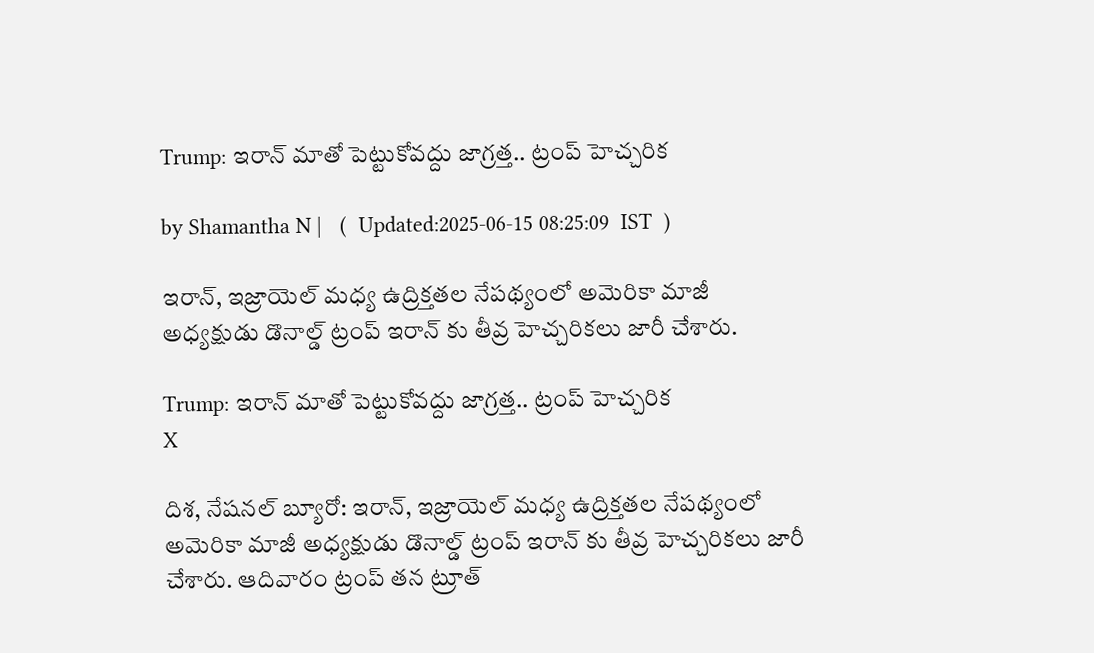Trump: ఇరాన్ మాతో పెట్టుకోవద్దు జాగ్రత్త.. ట్రంప్ హెచ్చరిక

by Shamantha N |   (  Updated:2025-06-15 08:25:09  IST  )

ఇరాన్, ఇజ్రాయెల్ మధ్య ఉద్రిక్తతల నేపథ్యంలో అమెరికా మాజీ అధ్యక్షుడు డొనాల్డ్ ట్రంప్ ఇరాన్ కు తీవ్ర హెచ్చరికలు జారీ చేశారు.

Trump: ఇరాన్ మాతో పెట్టుకోవద్దు జాగ్రత్త.. ట్రంప్ హెచ్చరిక
X

దిశ, నేషనల్ బ్యూరో: ఇరాన్, ఇజ్రాయెల్ మధ్య ఉద్రిక్తతల నేపథ్యంలో అమెరికా మాజీ అధ్యక్షుడు డొనాల్డ్ ట్రంప్ ఇరాన్ కు తీవ్ర హెచ్చరికలు జారీ చేశారు. ఆదివారం ట్రంప్ తన ట్రూత్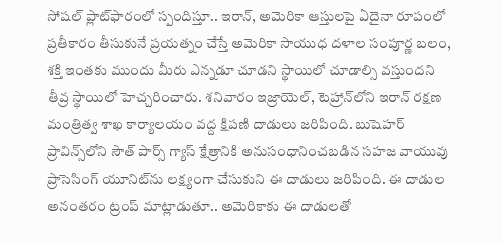సోషల్ ప్లాట్‌ఫారంలో స్పందిస్తూ.. ఇరాన్, అమెరికా ఆస్తులపై ఏదైనా రూపంలో ప్రతీకారం తీసుకునే ప్రయత్నం చేస్తే అమెరికా సాయుధ దళాల సంపూర్ణ బలం, శక్తి ఇంతకు ముందు మీరు ఎన్నడూ చూడని స్థాయిలో చూడాల్సి వస్తుందని తీవ్ర స్థాయిలో హెచ్చరించారు. శనివారం ఇజ్రాయెల్, టెహ్రాన్‌లోని ఇరాన్ రక్షణ మంత్రిత్వ శాఖ కార్యాలయం వద్ద క్షిపణి దాడులు జరిపింది. బుషెహర్ ప్రావిన్స్‌లోని సౌత్ పార్స్ గ్యాస్ క్షేత్రానికి అనుసంధానించబడిన సహజ వాయువు ప్రాసెసింగ్ యూనిట్‌ను లక్ష్యంగా చేసుకుని ఈ దాడులు జరిపింది. ఈ దాడుల అనంతరం ట్రంప్ మాట్లాడుతూ.. అమెరికాకు ఈ దాడులతో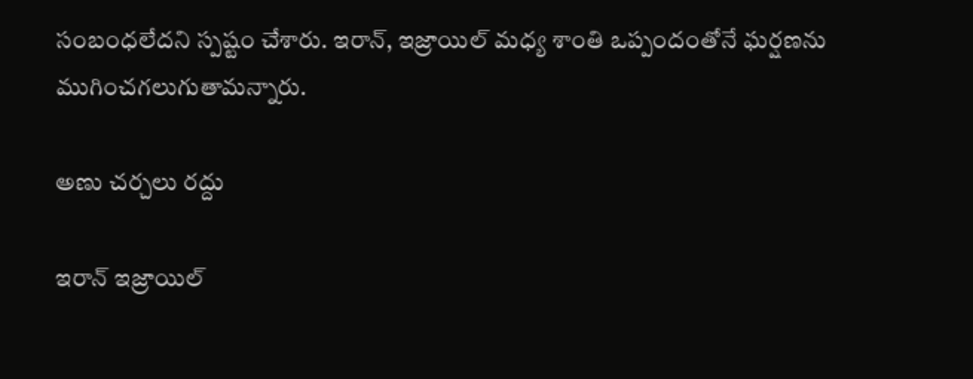సంబంధలేదని స్పష్టం చేశారు. ఇరాన్, ఇజ్రాయిల్ మధ్య శాంతి ఒప్పందంతోనే ఘర్షణను ముగించగలుగుతామన్నారు.

అణు చర్చలు రద్దు

ఇరాన్ ఇజ్రాయిల్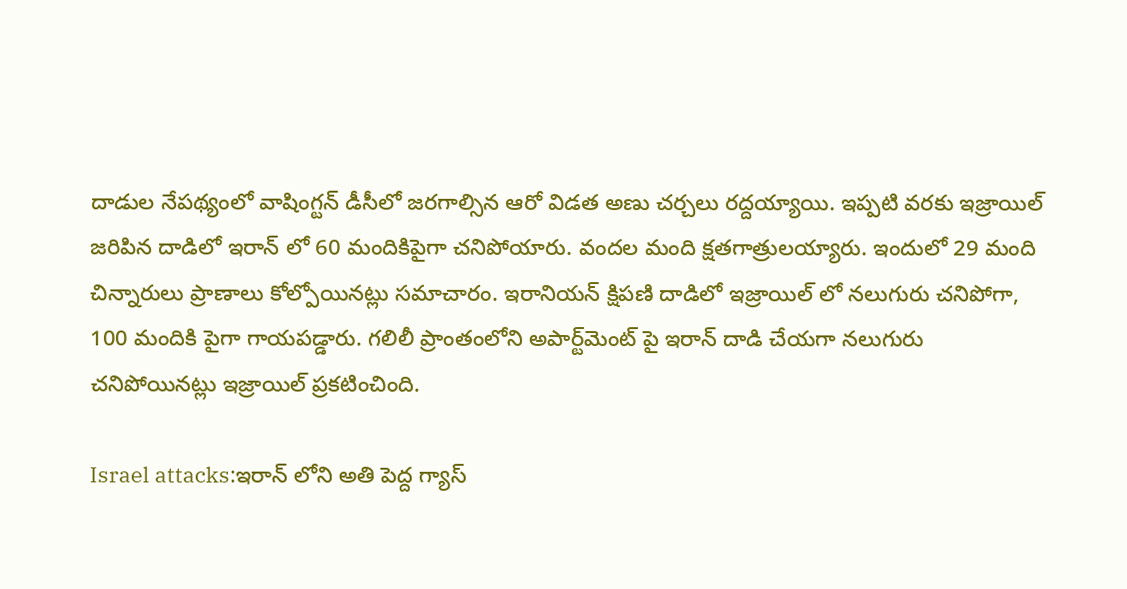దాడుల నేపథ్యంలో వాషింగ్టన్ డీసీలో జరగాల్సిన ఆరో విడత అణు చర్చలు రద్దయ్యాయి. ఇప్పటి వరకు ఇజ్రాయిల్ జరిపిన దాడిలో ఇరాన్ లో 60 మందికిపైగా చనిపోయారు. వందల మంది క్షతగాత్రులయ్యారు. ఇందులో 29 మంది చిన్నారులు ప్రాణాలు కోల్పోయినట్లు సమాచారం. ఇరానియన్ క్షిపణి దాడిలో ఇజ్రాయిల్ లో నలుగురు చనిపోగా, 100 మందికి పైగా గాయపడ్డారు. గలిలీ ప్రాంతంలోని అపార్ట్‌మెంట్ పై ఇరాన్ దాడి చేయగా నలుగురు చనిపోయినట్లు ఇజ్రాయిల్ ప్రకటించింది.

Israel attacks:ఇరాన్ లోని అతి పెద్ద గ్యాస్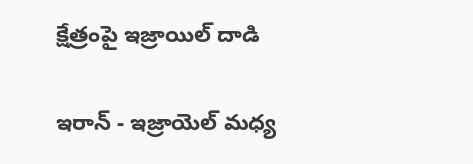క్షేత్రంపై ఇజ్రాయిల్ దాడి

ఇరాన్ - ఇజ్రాయెల్ మధ్య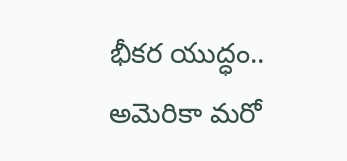భీకర యుద్ధం.. అమెరికా మరో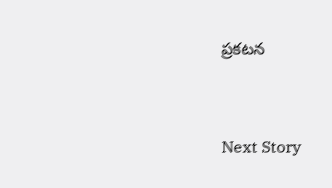ప్రకటన


Next Story